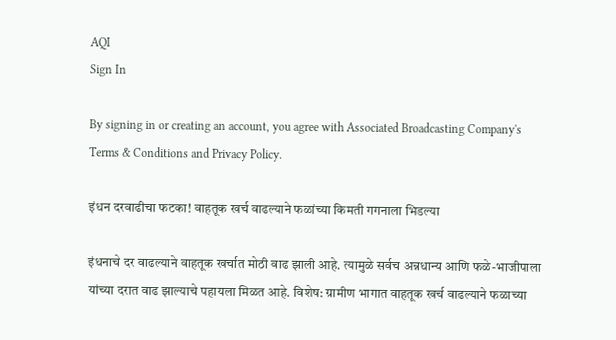AQI
Sign In

By signing in or creating an account, you agree with Associated Broadcasting Company's Terms & Conditions and Privacy Policy.

इंधन दरवाढीचा फटका! वाहतूक खर्च वाढल्याने फळांच्या किमती गगनाला भिडल्या

इंधनाचे दर वाढल्याने वाहतूक खर्चात मोठी वाढ झाली आहे. त्यामुळे सर्वच अन्नधान्य आणि फळे-भाजीपाला यांच्या दरात वाढ झाल्याचे पहायला मिळत आहे. विशेष: ग्रामीण भागात वाहतूक खर्च वाढल्याने फळाच्या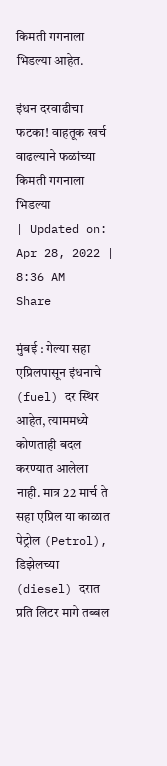किमती गगनाला भिडल्या आहेत.

इंधन दरवाढीचा फटका! वाहतूक खर्च वाढल्याने फळांच्या किमती गगनाला भिडल्या
| Updated on: Apr 28, 2022 | 8:36 AM
Share

मुंबई : गेल्या सहा एप्रिलपासून इंधनाचे (fuel) दर स्थिर आहेत, त्याममध्ये कोणताही बदल करण्यात आलेला नाही. मात्र 22 मार्च ते सहा एप्रिल या काळात पेट्रोल (Petrol), डिझेलच्या (diesel) दरात प्रति लिटर मागे तब्बल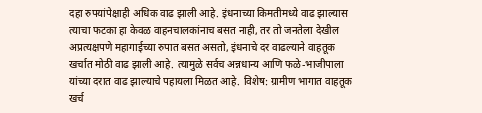दहा रुपयांपेक्षाही अधिक वाढ झाली आहे. इंधनाच्या किमतीमध्ये वाढ झाल्यास त्याचा फटका हा केवळ वाहनचालकांनाच बसत नाही, तर तो जनतेला देखील अप्रत्यक्षपणे महागाईच्या रुपात बसत असतो, इंधनाचे दर वाढल्याने वाहतूक खर्चात मोठी वाढ झाली आहे. त्यामुळे सर्वच अन्नधान्य आणि फळे-भाजीपाला यांच्या दरात वाढ झाल्याचे पहायला मिळत आहे. विशेष: ग्रामीण भागात वाहतूक खर्च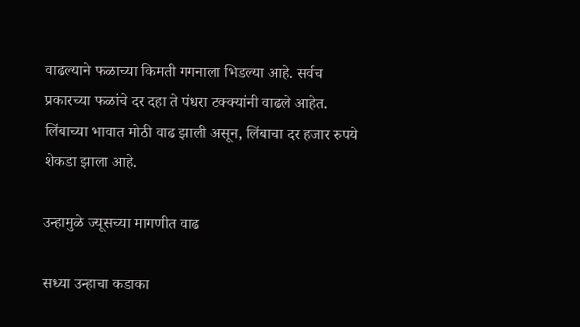वाढल्याने फळाच्या किमती गगनाला भिडल्या आहे. सर्वच प्रकारच्या फळांचे दर दहा ते पंधरा टक्क्यांनी वाढले आहेत. लिंबाच्या भावात मोठी वाढ झाली असून, लिंबाचा दर हजार रुपये शेकडा झाला आहे.

उन्हामुळे ज्यूसच्या मागणीत वाढ

सध्या उन्हाचा कडाका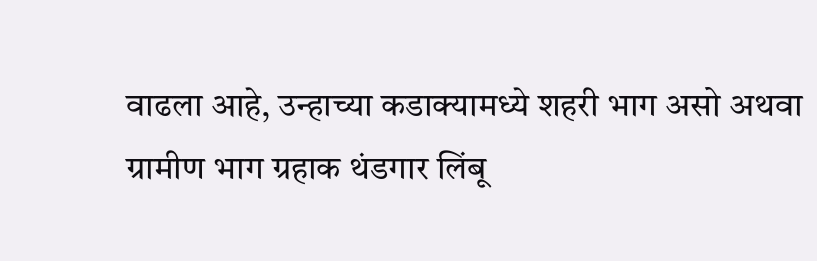वाढला आहे, उन्हाच्या कडाक्यामध्ये शहरी भाग असो अथवा ग्रामीण भाग ग्रहाक थंडगार लिंबू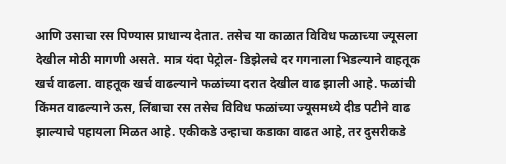आणि उसाचा रस पिण्यास प्राधान्य देतात. तसेच या काळात विविध फळाच्या ज्यूसला देखील मोठी मागणी असते. मात्र यंदा पेट्रोल- डिझेलचे दर गगनाला भिडल्याने वाहतूक खर्च वाढला. वाहतूक खर्च वाढल्याने फळांच्या दरात देखील वाढ झाली आहे. फळांची किंमत वाढल्याने ऊस, लिंबाचा रस तसेच विविध फळांच्या ज्यूसमध्ये दीड पटीने वाढ झाल्याचे पहायला मिळत आहे. एकीकडे उन्हाचा कडाका वाढत आहे, तर दुसरीकडे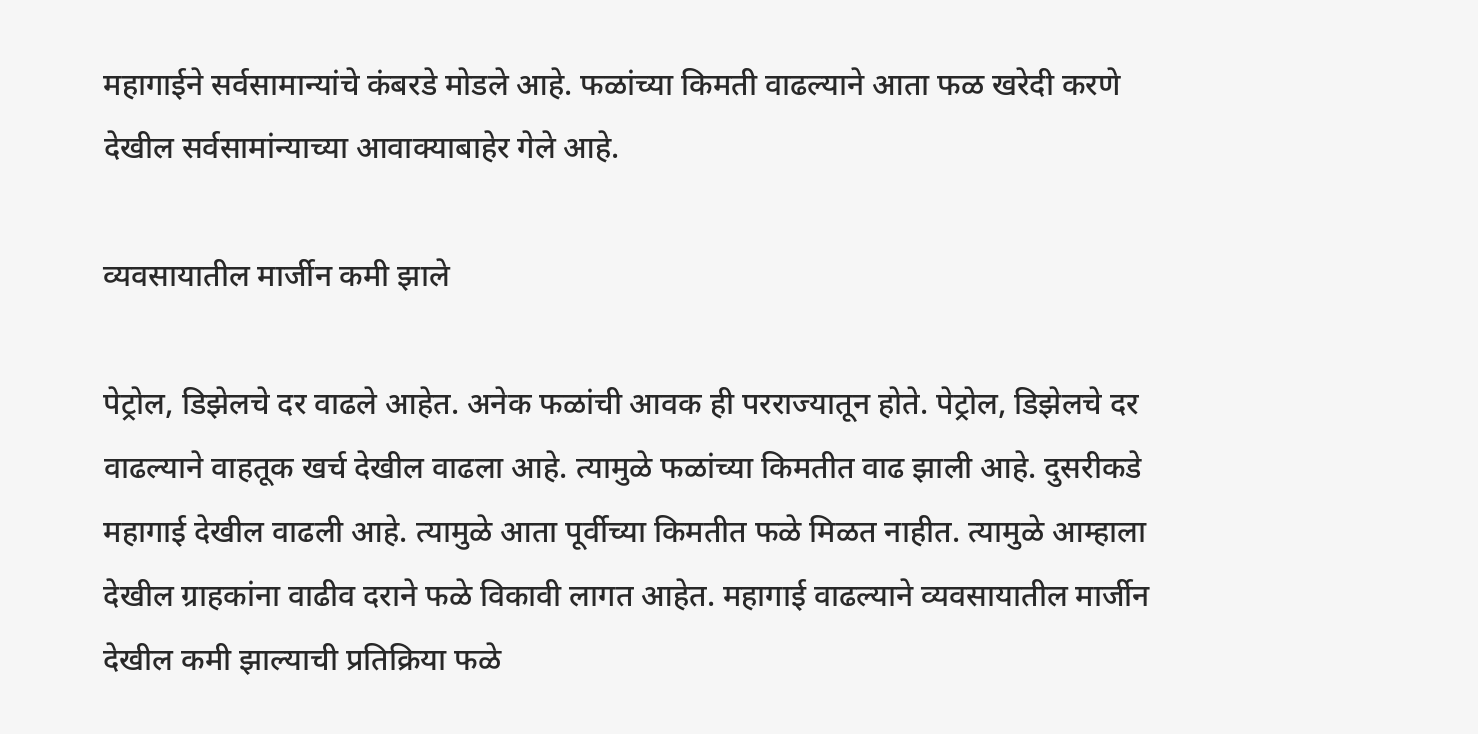महागाईने सर्वसामान्यांचे कंबरडे मोडले आहे. फळांच्या किमती वाढल्याने आता फळ खरेदी करणे देखील सर्वसामांन्याच्या आवाक्याबाहेर गेले आहे.

व्यवसायातील मार्जीन कमी झाले

पेट्रोल, डिझेलचे दर वाढले आहेत. अनेक फळांची आवक ही परराज्यातून होते. पेट्रोल, डिझेलचे दर वाढल्याने वाहतूक खर्च देखील वाढला आहे. त्यामुळे फळांच्या किमतीत वाढ झाली आहे. दुसरीकडे महागाई देखील वाढली आहे. त्यामुळे आता पूर्वीच्या किमतीत फळे मिळत नाहीत. त्यामुळे आम्हाला देखील ग्राहकांना वाढीव दराने फळे विकावी लागत आहेत. महागाई वाढल्याने व्यवसायातील मार्जीन देखील कमी झाल्याची प्रतिक्रिया फळे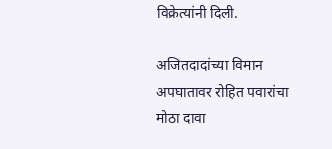विक्रेत्यांनी दिली.

अजितदादांच्या विमान अपघातावर रोहित पवारांचा मोठा दावा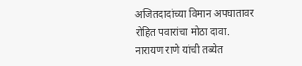अजितदादांच्या विमान अपघातावर रोहित पवारांचा मोठा दावा.
नारायण राणे यांची तब्येत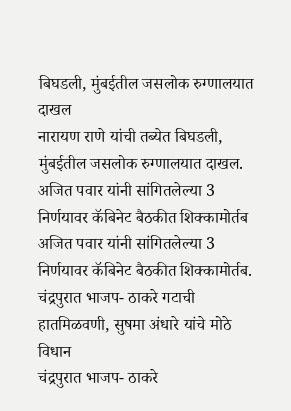बिघडली, मुंबईतील जसलोक रुग्णालयात दाखल
नारायण राणे यांची तब्येत बिघडली, मुंबईतील जसलोक रुग्णालयात दाखल.
अजित पवार यांनी सांगितलेल्या 3 निर्णयावर कॅबिनेट बैठकीत शिक्कामोर्तब
अजित पवार यांनी सांगितलेल्या 3 निर्णयावर कॅबिनेट बैठकीत शिक्कामोर्तब.
चंद्रपुरात भाजप- ठाकरे गटाची हातमिळवणी, सुषमा अंधारे यांचे मोठे विधान
चंद्रपुरात भाजप- ठाकरे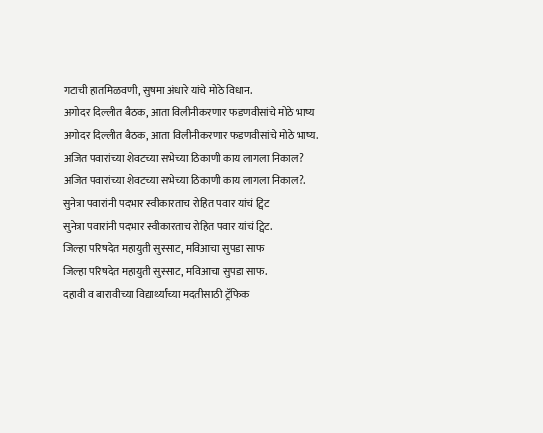गटाची हातमिळवणी, सुषमा अंधारे यांचे मोठे विधान.
अगोदर दिल्लीत बैठक, आता विलीनीकरणार फडणवीसांचे मोठे भाष्य
अगोदर दिल्लीत बैठक, आता विलीनीकरणार फडणवीसांचे मोठे भाष्य.
अजित पवारांच्या शेवटच्या सभेच्या ठिकाणी काय लागला निकाल?
अजित पवारांच्या शेवटच्या सभेच्या ठिकाणी काय लागला निकाल?.
सुनेत्रा पवारांनी पदभार स्वीकारताच रोहित पवार यांचं ट्विट
सुनेत्रा पवारांनी पदभार स्वीकारताच रोहित पवार यांचं ट्विट.
जिल्हा परिषदेत महायुती सुस्साट, मविआचा सुपडा साफ
जिल्हा परिषदेत महायुती सुस्साट, मविआचा सुपडा साफ.
दहावी व बारावीच्या विद्यार्थ्यांच्या मदतीसाठी ट्रॅफिक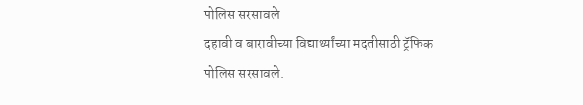पोलिस सरसावले
दहावी व बारावीच्या विद्यार्थ्यांच्या मदतीसाठी ट्रॅफिक पोलिस सरसावले.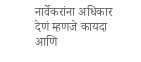नार्वेकरांना अधिकार देणं म्हणजे कायदा आणि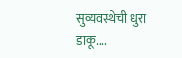सुव्यवस्थेची धुरा डाकू....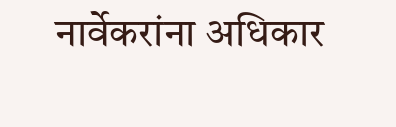नार्वेकरांना अधिकार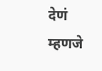देणं म्हणजे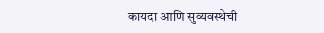कायदा आणि सुव्यवस्थेची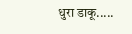धुरा डाकू.....